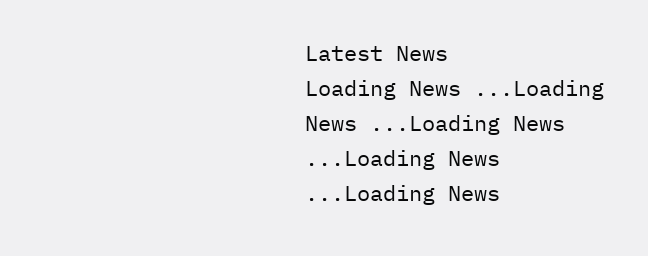Latest News
Loading News ...Loading News ...Loading News ...Loading News ...Loading News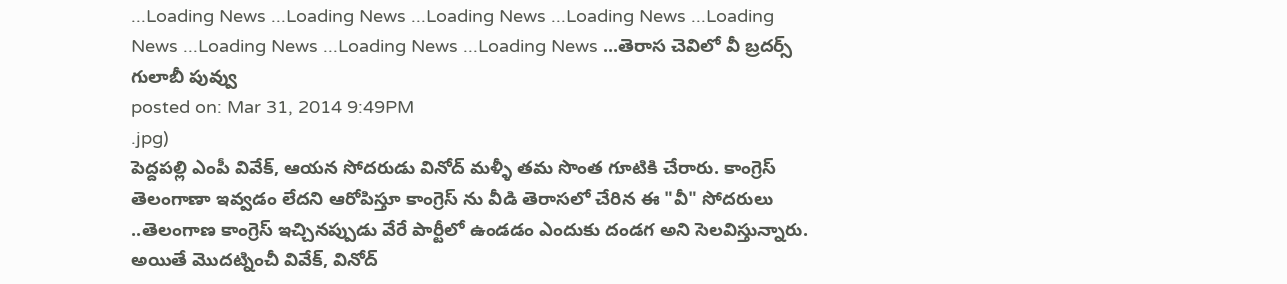...Loading News ...Loading News ...Loading News ...Loading News ...Loading News ...Loading News ...Loading News ...Loading News ...తెరాస చెవిలో వీ బ్రదర్స్ గులాబీ పువ్వు
posted on: Mar 31, 2014 9:49PM
.jpg)
పెద్దపల్లి ఎంపీ వివేక్, ఆయన సోదరుడు వినోద్ మళ్ళీ తమ సొంత గూటికి చేరారు. కాంగ్రెస్ తెలంగాణా ఇవ్వడం లేదని ఆరోపిస్తూ కాంగ్రెస్ ను వీడి తెరాసలో చేరిన ఈ "వీ" సోదరులు ..తెలంగాణ కాంగ్రెస్ ఇచ్చినప్పుడు వేరే పార్టీలో ఉండడం ఎందుకు దండగ అని సెలవిస్తున్నారు. అయితే మొదట్నించీ వివేక్, వినోద్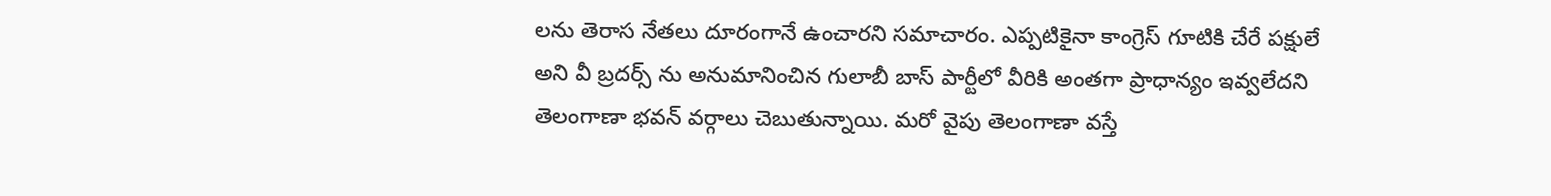లను తెరాస నేతలు దూరంగానే ఉంచారని సమాచారం. ఎప్పటికైనా కాంగ్రెస్ గూటికి చేరే పక్షులే అని వీ బ్రదర్స్ ను అనుమానించిన గులాబీ బాస్ పార్టీలో వీరికి అంతగా ప్రాధాన్యం ఇవ్వలేదని తెలంగాణా భవన్ వర్గాలు చెబుతున్నాయి. మరో వైపు తెలంగాణా వస్తే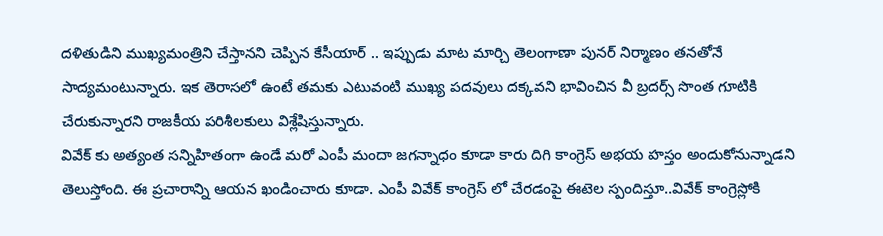దళితుడిని ముఖ్యమంత్రిని చేస్తానని చెప్పిన కేసీయార్ .. ఇప్పుడు మాట మార్చి తెలంగాణా పునర్ నిర్మాణం తనతోనే సాద్యమంటున్నారు. ఇక తెరాసలో ఉంటే తమకు ఎటువంటి ముఖ్య పదవులు దక్కవని భావించిన వీ బ్రదర్స్ సొంత గూటికి చేరుకున్నారని రాజకీయ పరిశీలకులు విశ్లేషిస్తున్నారు.
వివేక్ కు అత్యంత సన్నిహితంగా ఉండే మరో ఎంపీ మందా జగన్నాధం కూడా కారు దిగి కాంగ్రెస్ అభయ హస్తం అందుకోనున్నాడని తెలుస్తోంది. ఈ ప్రచారాన్ని ఆయన ఖండించారు కూడా. ఎంపీ వివేక్ కాంగ్రెస్ లో చేరడంపై ఈటెల స్పందిస్తూ..వివేక్ కాంగ్రెస్లోకి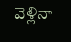వెళ్లినా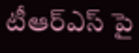టీఆర్ఎస్ పై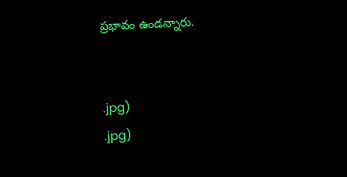ప్రభావం ఉండన్నారు.


.jpg)
.jpg)